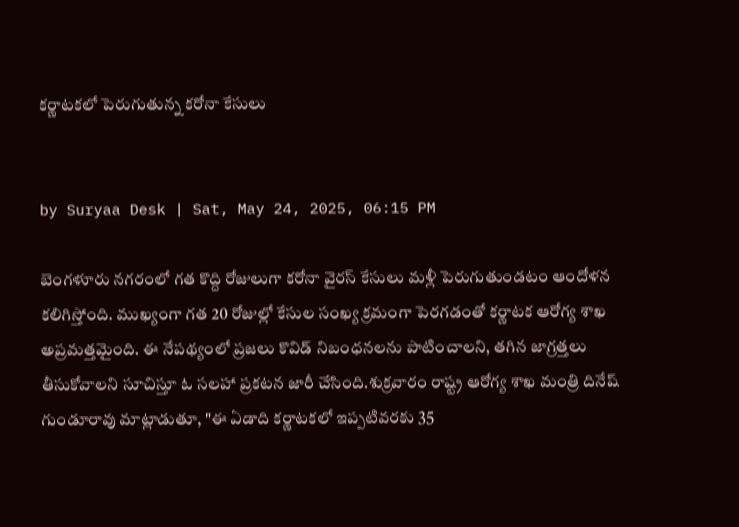కర్ణాటకలో పెరుగుతున్న కరోనా కేసులు


by Suryaa Desk | Sat, May 24, 2025, 06:15 PM

బెంగళూరు నగరంలో గత కొద్ది రోజులుగా కరోనా వైరస్ కేసులు మళ్లీ పెరుగుతుండటం ఆందోళన కలిగిస్తోంది. ముఖ్యంగా గత 20 రోజుల్లో కేసుల సంఖ్య క్రమంగా పెరగడంతో కర్ణాటక ఆరోగ్య శాఖ అప్రమత్తమైంది. ఈ నేపథ్యంలో ప్రజలు కొవిడ్ నిబంధనలను పాటించాలని, తగిన జాగ్రత్తలు తీసుకోవాలని సూచిస్తూ ఓ సలహా ప్రకటన జారీ చేసింది.శుక్రవారం రాష్ట్ర ఆరోగ్య శాఖ మంత్రి దినేష్ గుండూరావు మాట్లాడుతూ, "ఈ ఏడాది కర్ణాటకలో ఇప్పటివరకు 35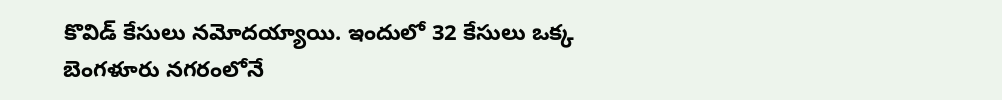కొవిడ్ కేసులు నమోదయ్యాయి. ఇందులో 32 కేసులు ఒక్క బెంగళూరు నగరంలోనే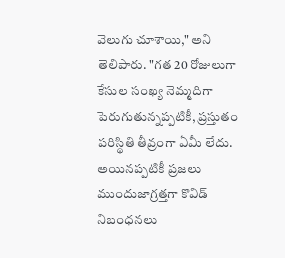వెలుగు చూశాయి," అని తెలిపారు. "గత 20 రోజులుగా కేసుల సంఖ్య నెమ్మదిగా పెరుగుతున్నప్పటికీ, ప్రస్తుతం పరిస్థితి తీవ్రంగా ఏమీ లేదు. అయినప్పటికీ ప్రజలు ముందుజాగ్రత్తగా కొవిడ్ నిబంధనలు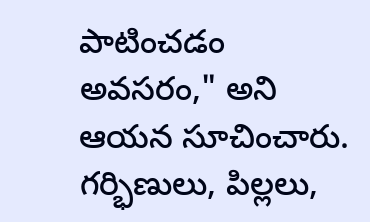పాటించడం అవసరం," అని ఆయన సూచించారు. గర్భిణులు, పిల్లలు,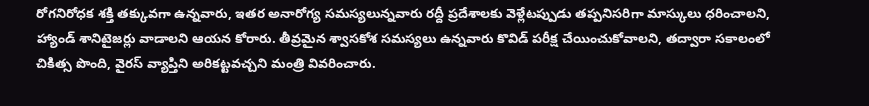రోగనిరోధక శక్తి తక్కువగా ఉన్నవారు, ఇతర అనారోగ్య సమస్యలున్నవారు రద్దీ ప్రదేశాలకు వెళ్లేటప్పుడు తప్పనిసరిగా మాస్కులు ధరించాలని, హ్యాండ్ శానిటైజర్లు వాడాలని ఆయన కోరారు. తీవ్రమైన శ్వాసకోశ సమస్యలు ఉన్నవారు కొవిడ్ పరీక్ష చేయించుకోవాలని, తద్వారా సకాలంలో చికిత్స పొంది, వైరస్ వ్యాప్తిని అరికట్టవచ్చని మంత్రి వివరించారు.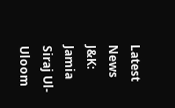Latest News
J&K: Jamia Siraj Ul-Uloom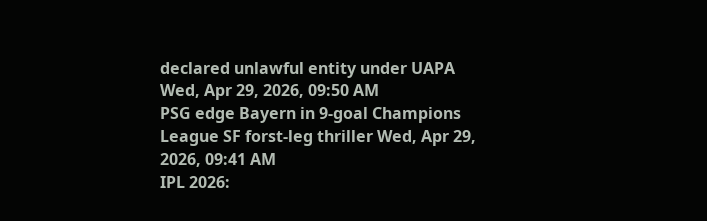declared unlawful entity under UAPA Wed, Apr 29, 2026, 09:50 AM
PSG edge Bayern in 9-goal Champions League SF forst-leg thriller Wed, Apr 29, 2026, 09:41 AM
IPL 2026: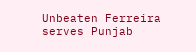Unbeaten Ferreira serves Punjab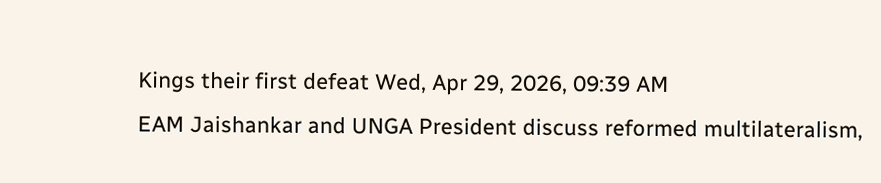Kings their first defeat Wed, Apr 29, 2026, 09:39 AM
EAM Jaishankar and UNGA President discuss reformed multilateralism,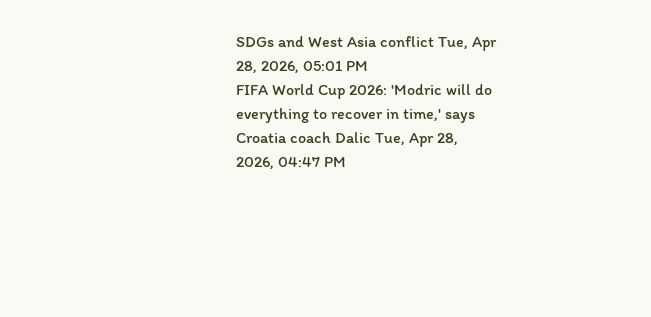SDGs and West Asia conflict Tue, Apr 28, 2026, 05:01 PM
FIFA World Cup 2026: 'Modric will do everything to recover in time,' says Croatia coach Dalic Tue, Apr 28, 2026, 04:47 PM